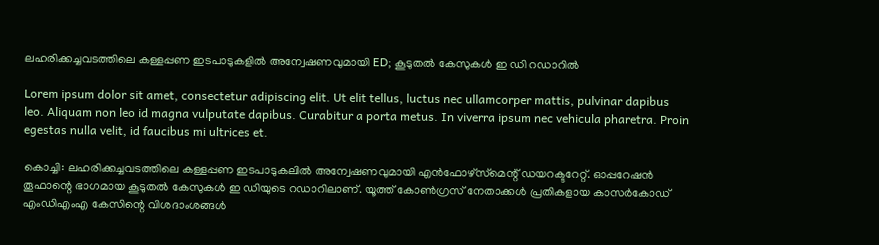ലഹരിക്കച്ചവടത്തിലെ കള്ളപ്പണ ഇടപാടുകളില്‍ അന്വേഷണവുമായി ED; കൂടുതല്‍ കേസുകള്‍ ഇ ഡി റഡാറില്‍

Lorem ipsum dolor sit amet, consectetur adipiscing elit. Ut elit tellus, luctus nec ullamcorper mattis, pulvinar dapibus leo. Aliquam non leo id magna vulputate dapibus. Curabitur a porta metus. In viverra ipsum nec vehicula pharetra. Proin egestas nulla velit, id faucibus mi ultrices et.

കൊച്ചി: ലഹരിക്കച്ചവടത്തിലെ കള്ളപ്പണ ഇടപാടുകലില്‍ അന്വേഷണവുമായി എന്‍ഫോഴ്‌സ്‌മെന്റ് ഡയറക്ടറേറ്റ്. ഓപ്പറേഷന്‍ തൂഫാന്റെ ഭാഗമായ കൂടുതല്‍ കേസുകള്‍ ഇ ഡിയുടെ റഡാറിലാണ്. യൂത്ത് കോണ്‍ഗ്രസ് നേതാക്കള്‍ പ്രതികളായ കാസര്‍കോഡ് എംഡിഎംഎ കേസിന്റെ വിശദാംശങ്ങള്‍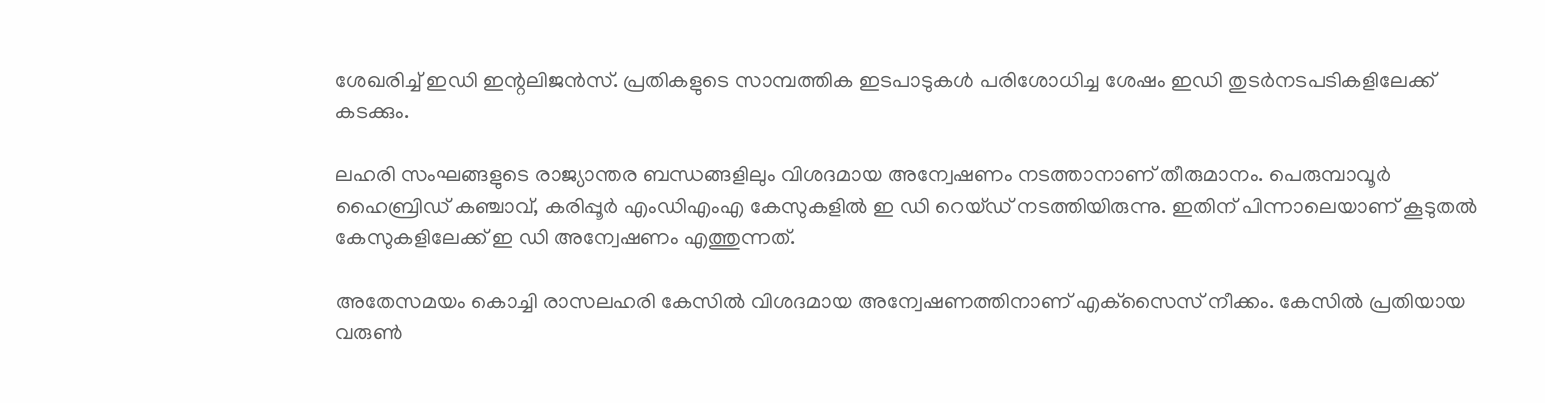ശേഖരിച്ച് ഇഡി ഇന്റലിജന്‍സ്. പ്രതികളുടെ സാമ്പത്തിക ഇടപാടുകള്‍ പരിശോധിച്ച ശേഷം ഇഡി തുടര്‍നടപടികളിലേക്ക് കടക്കും.

ലഹരി സംഘങ്ങളുടെ രാജ്യാന്തര ബന്ധങ്ങളിലും വിശദമായ അന്വേഷണം നടത്താനാണ് തീരുമാനം. പെരുമ്പാവൂര്‍ ഹൈബ്രിഡ് കഞ്ചാവ്, കരിപ്പൂര്‍ എംഡിഎംഎ കേസുകളില്‍ ഇ ഡി റെയ്ഡ് നടത്തിയിരുന്നു. ഇതിന് പിന്നാലെയാണ് കൂടുതല്‍ കേസുകളിലേക്ക് ഇ ഡി അന്വേഷണം എത്തുന്നത്.

അതേസമയം കൊച്ചി രാസലഹരി കേസില്‍ വിശദമായ അന്വേഷണത്തിനാണ് എക്‌സൈസ് നീക്കം. കേസില്‍ പ്രതിയായ വരുണ്‍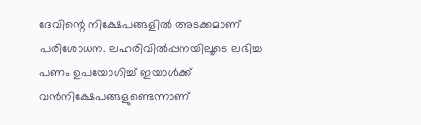ദേവിന്റെ നിക്ഷേപങ്ങളില്‍ അടക്കമാണ് പരിശോധന. ലഹരിവില്‍പ്പനയിലൂടെ ലഭിച്ച പണം ഉപയോഗിച്ച് ഇയാള്‍ക്ക് വന്‍നിക്ഷേപങ്ങളുണ്ടെന്നാണ്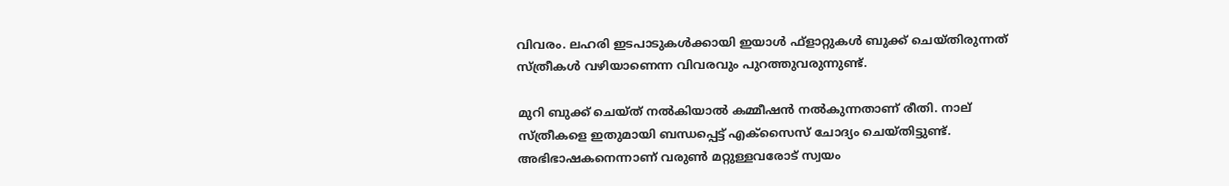വിവരം. ലഹരി ഇടപാടുകള്‍ക്കായി ഇയാള്‍ ഫ്‌ളാറ്റുകള്‍ ബുക്ക് ചെയ്തിരുന്നത് സ്ത്രീകള്‍ വഴിയാണെന്ന വിവരവും പുറത്തുവരുന്നുണ്ട്.

മുറി ബുക്ക് ചെയ്ത് നല്‍കിയാല്‍ കമ്മീഷന്‍ നല്‍കുന്നതാണ് രീതി. നാല് സ്ത്രീകളെ ഇതുമായി ബന്ധപ്പെട്ട് എക്‌സൈസ് ചോദ്യം ചെയ്തിട്ടുണ്ട്. അഭിഭാഷകനെന്നാണ് വരുണ്‍ മറ്റുള്ളവരോട് സ്വയം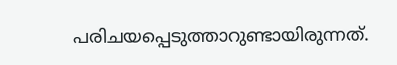പരിചയപ്പെടുത്താറുണ്ടായിരുന്നത്.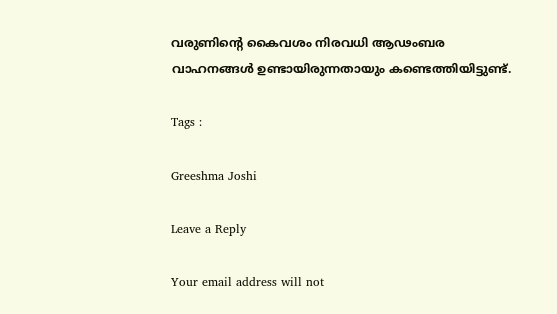വരുണിന്റെ കൈവശം നിരവധി ആഢംബര വാഹനങ്ങള്‍ ഉണ്ടായിരുന്നതായും കണ്ടെത്തിയിട്ടുണ്ട്.

Tags :

Greeshma Joshi

Leave a Reply

Your email address will not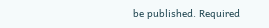be published. Required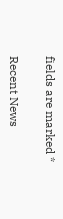fields are marked *

Recent News